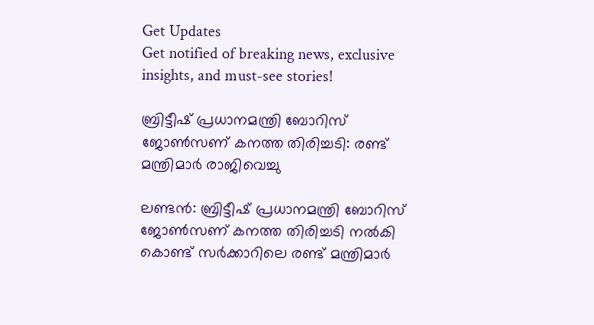Get Updates
Get notified of breaking news, exclusive insights, and must-see stories!

ബ്രിട്ടീഷ് പ്രധാനമന്ത്രി ബോറിസ് ജോണ്‍സണ് കനത്ത തിരിച്ചടി: രണ്ട് മന്ത്രിമാർ രാജിവെച്ചു

ലണ്ടന്‍: ബ്രിട്ടീഷ് പ്രധാനമന്ത്രി ബോറിസ് ജോണ്‍സണ് കനത്ത തിരിച്ചടി നല്‍കി കൊണ്ട് സർക്കാറിലെ രണ്ട് മന്ത്രിമാർ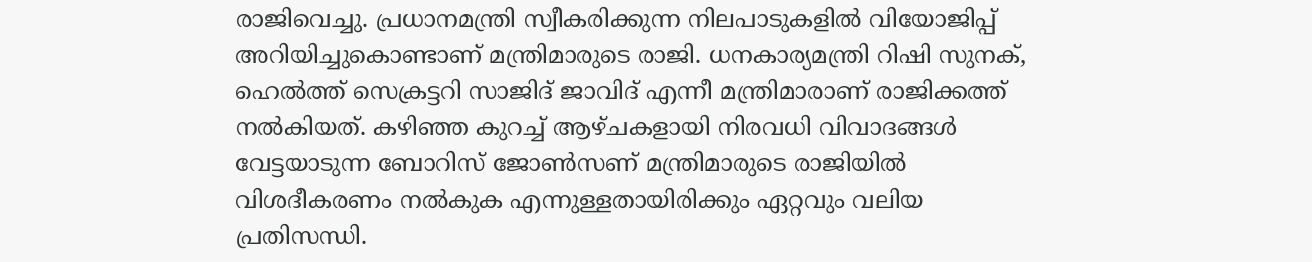രാജിവെച്ചു. പ്രധാനമന്ത്രി സ്വീകരിക്കുന്ന നിലപാടുകളില്‍ വിയോജിപ്പ് അറിയിച്ചുകൊണ്ടാണ് മന്ത്രിമാരുടെ രാജി. ധനകാര്യമന്ത്രി റിഷി സുനക്, ഹെല്‍ത്ത് സെക്രട്ടറി സാജിദ് ജാവിദ് എന്നീ മന്ത്രിമാരാണ് രാജിക്കത്ത് നല്‍കിയത്. കഴിഞ്ഞ കുറച്ച് ആഴ്ചകളായി നിരവധി വിവാദങ്ങള്‍ വേട്ടയാടുന്ന ബോറിസ് ജോണ്‍സണ് മന്ത്രിമാരുടെ രാജിയില്‍ വിശദീകരണം നല്‍കുക എന്നുള്ളതായിരിക്കും ഏറ്റവും വലിയ പ്രതിസന്ധി.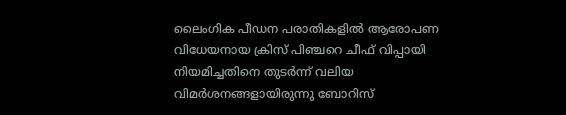ലൈംഗിക പീഡന പരാതികളില്‍ ആരോപണ വിധേയനായ ക്രിസ് പിഞ്ചറെ ചീഫ് വിപ്പായി നിയമിച്ചതിനെ തുടർന്ന് വലിയ വിമർശനങ്ങളായിരുന്നു ബോറിസ്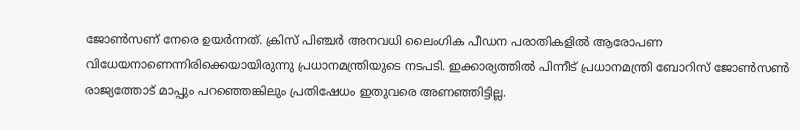ജോണ്‍സണ് നേരെ ഉയർന്നത്. ക്രിസ് പിഞ്ചര്‍ അനവധി ലൈംഗിക പീഡന പരാതികളില്‍ ആരോപണ വിധേയനാണെന്നിരിക്കെയായിരുന്നു പ്രധാനമന്ത്രിയുടെ നടപടി. ഇക്കാര്യത്തില്‍ പിന്നീട് പ്രധാനമന്ത്രി ബോറിസ് ജോണ്‍സണ്‍ രാജ്യത്തോട് മാപ്പും പറഞ്ഞെങ്കിലും പ്രതിഷേധം ഇതുവരെ അണഞ്ഞിട്ടില്ല.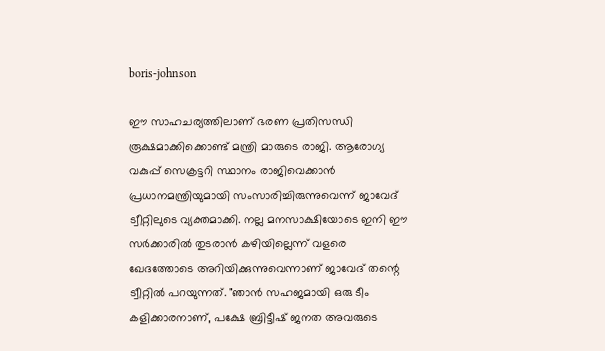boris-johnson

ഈ സാഹചര്യത്തിലാണ് ഭരണ പ്രതിസന്ധി രൂക്ഷമാക്കിക്കൊണ്ട് മന്ത്രി മാരുടെ രാജി. ആരോഗ്യ വകുപ്പ് സെക്രട്ടറി സ്ഥാനം രാജിവെക്കാൻ പ്രധാനമന്ത്രിയുമായി സംസാരിച്ചിരുന്നുവെന്ന് ജാവേദ് ട്വീറ്റിലുടെ വ്യക്തമാക്കി. നല്ല മനസാക്ഷിയോടെ ഇനി ഈ സർക്കാരിൽ തുടരാൻ കഴിയില്ലെന്ന് വളരെ ഖേദത്തോടെ അറിയിക്കുന്നുവെന്നാണ് ജാവേദ് തന്റെ ട്വീറ്റില്‍ പറയുന്നത്. "ഞാൻ സഹജമായി ഒരു ടീം കളിക്കാരനാണ്, പക്ഷേ ബ്രിട്ടീഷ് ജനത അവരുടെ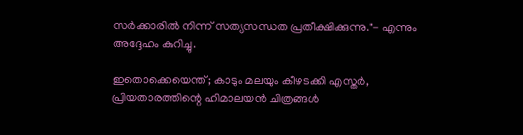സർക്കാരിൽ നിന്ന് സത്യസന്ധത പ്രതീക്ഷിക്കുന്നു."- എന്നും അദ്ദേഹം കുറിച്ചു.

ഇതൊക്കെയെന്ത്; കാടും മലയും കീഴടക്കി എസ്തർ, പ്രിയതാരത്തിന്റെ ഹിമാലയന്‍ ചിത്രങ്ങള്‍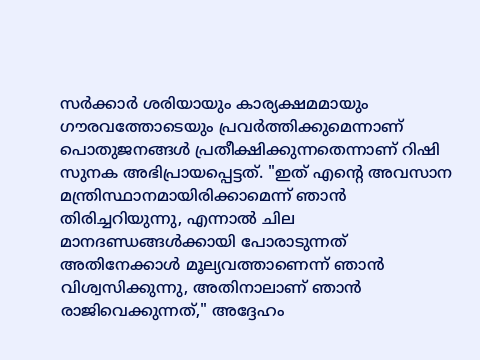സർക്കാർ ശരിയായും കാര്യക്ഷമമായും ഗൗരവത്തോടെയും പ്രവർത്തിക്കുമെന്നാണ് പൊതുജനങ്ങൾ പ്രതീക്ഷിക്കുന്നതെന്നാണ് റിഷി സുനക അഭിപ്രായപ്പെട്ടത്. "ഇത് എന്റെ അവസാന മന്ത്രിസ്ഥാനമായിരിക്കാമെന്ന് ഞാൻ തിരിച്ചറിയുന്നു, എന്നാൽ ചില മാനദണ്ഡങ്ങൾക്കായി പോരാടുന്നത് അതിനേക്കാള്‍ മൂല്യവത്താണെന്ന് ഞാൻ വിശ്വസിക്കുന്നു, അതിനാലാണ് ഞാൻ രാജിവെക്കുന്നത്," അദ്ദേഹം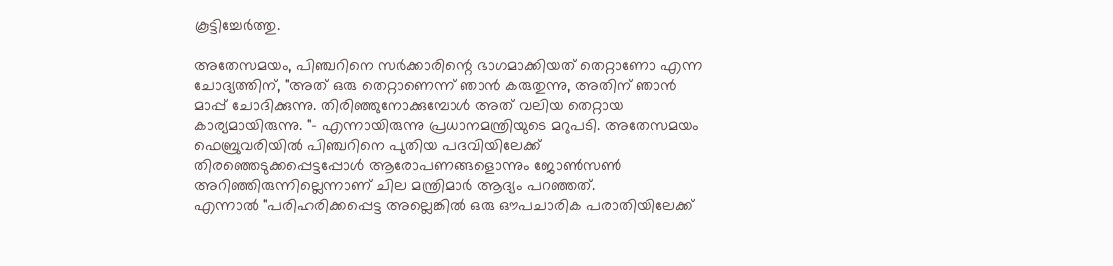കൂട്ടിച്ചേർത്തു.

അതേസമയം, പിഞ്ചറിനെ സർക്കാരിന്റെ ഭാഗമാക്കിയത് തെറ്റാണോ എന്ന ചോദ്യത്തിന്, "അത് ഒരു തെറ്റാണെന്ന് ഞാൻ കരുതുന്നു, അതിന് ഞാൻ മാപ്പ് ചോദിക്കുന്നു. തിരിഞ്ഞുനോക്കുമ്പോൾ അത് വലിയ തെറ്റായ കാര്യമായിരുന്നു. "- എന്നായിരുന്നു പ്രധാനമന്ത്രിയുടെ മറുപടി. അതേസമയം ഫെബ്രുവരിയിൽ പിഞ്ചറിനെ പുതിയ പദവിയിലേക്ക് തിരഞ്ഞെടുക്കപ്പെട്ടപ്പോൾ ആരോപണങ്ങളൊന്നും ജോൺസൺ അറിഞ്ഞിരുന്നില്ലെന്നാണ് ചില മന്ത്രിമാർ ആദ്യം പറഞ്ഞത്.
എന്നാല്‍ "പരിഹരിക്കപ്പെട്ട അല്ലെങ്കിൽ ഒരു ഔപചാരിക പരാതിയിലേക്ക്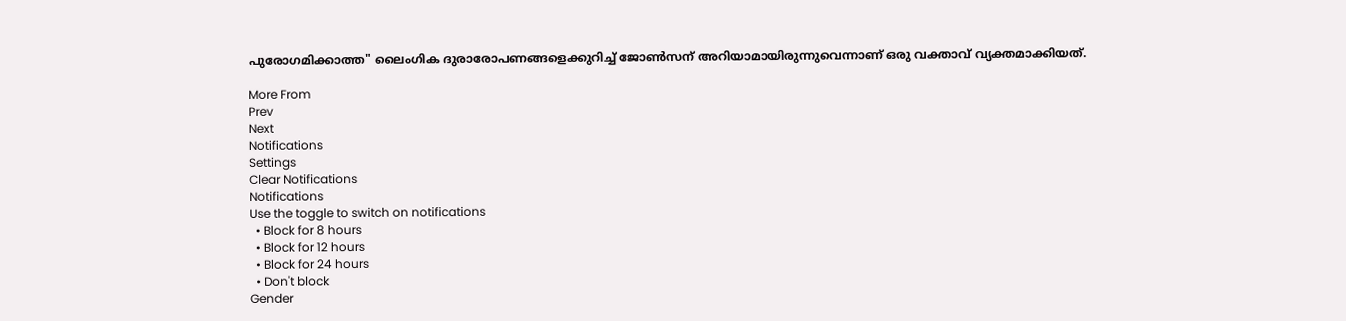പുരോഗമിക്കാത്ത" ലൈംഗിക ദുരാരോപണങ്ങളെക്കുറിച്ച് ജോൺസന് അറിയാമായിരുന്നുവെന്നാണ് ഒരു വക്താവ് വ്യക്തമാക്കിയത്.

More From
Prev
Next
Notifications
Settings
Clear Notifications
Notifications
Use the toggle to switch on notifications
  • Block for 8 hours
  • Block for 12 hours
  • Block for 24 hours
  • Don't block
Gender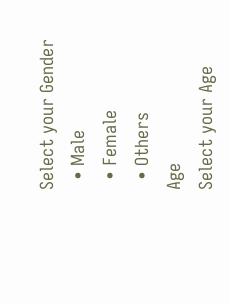Select your Gender
  • Male
  • Female
  • Others
Age
Select your Age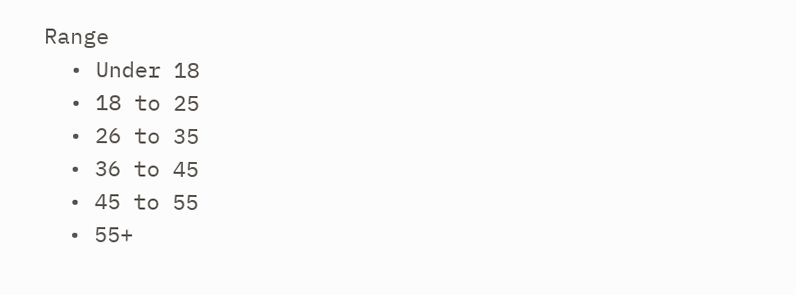Range
  • Under 18
  • 18 to 25
  • 26 to 35
  • 36 to 45
  • 45 to 55
  • 55+